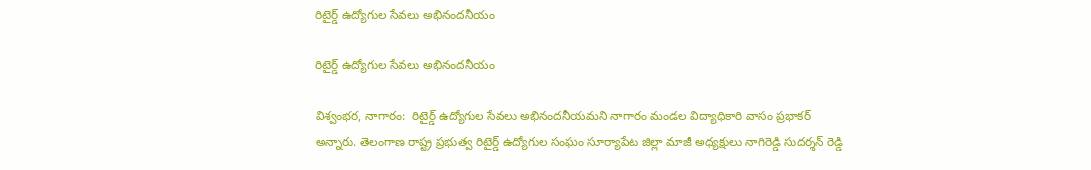రిటైర్డ్ ఉద్యోగుల సేవలు అభినందనీయం

రిటైర్డ్ ఉద్యోగుల సేవలు అభినందనీయం

విశ్వంభర, నాగారం:  రిటైర్డ్ ఉద్యోగుల సేవలు అభినందనీయమని నాగారం మండల విద్యాధికారి వాసం ప్రభాకర్ అన్నారు. తెలంగాణ రాష్ట్ర ప్రభుత్వ రిటైర్డ్ ఉద్యోగుల సంఘం సూర్యాపేట జిల్లా మాజీ అధ్యక్షులు నాగిరెడ్డి సుదర్శన్ రెడ్డి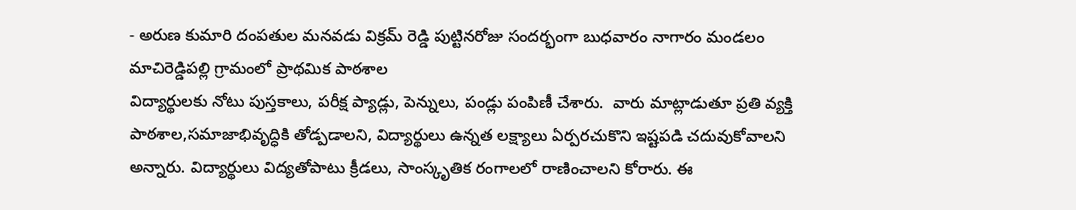- అరుణ కుమారి దంపతుల మనవడు విక్రమ్ రెడ్డి పుట్టినరోజు సందర్భంగా బుధవారం నాగారం మండలం మాచిరెడ్డిపల్లి గ్రామంలో ప్రాథమిక పాఠశాల
విద్యార్థులకు నోటు పుస్తకాలు, పరీక్ష ప్యాడ్లు, పెన్నులు, పండ్లు పంపిణీ చేశారు.  వారు మాట్లాడుతూ ప్రతి వ్యక్తి పాఠశాల,సమాజాభివృద్ధికి తోడ్పడాలని, విద్యార్థులు ఉన్నత లక్ష్యాలు ఏర్పరచుకొని ఇష్టపడి చదువుకోవాలని అన్నారు. విద్యార్థులు విద్యతోపాటు క్రీడలు, సాంస్కృతిక రంగాలలో రాణించాలని కోరారు. ఈ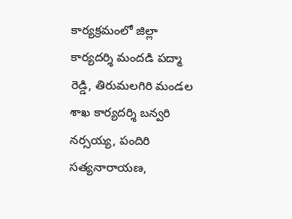కార్యక్రమంలో జిల్లా కార్యదర్శి మందడి పద్మా రెడ్డి, తిరుమలగిరి మండల శాఖ కార్యదర్శి బన్వరి నర్సయ్య, పందిరి సత్యనారాయణ,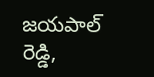జయపాల్ రెడ్డి,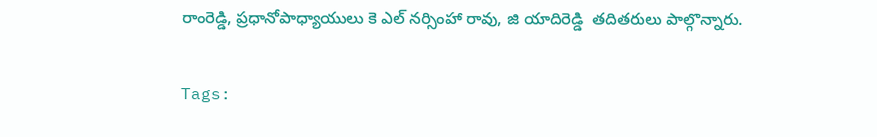రాంరెడ్డి, ప్రధానోపాధ్యాయులు కె ఎల్ నర్సింహా రావు, జి యాదిరెడ్డి  తదితరులు పాల్గొన్నారు.

Tags: